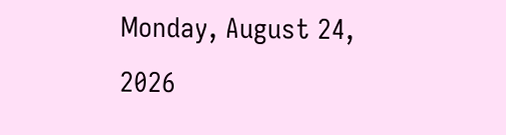Monday, August 24, 2026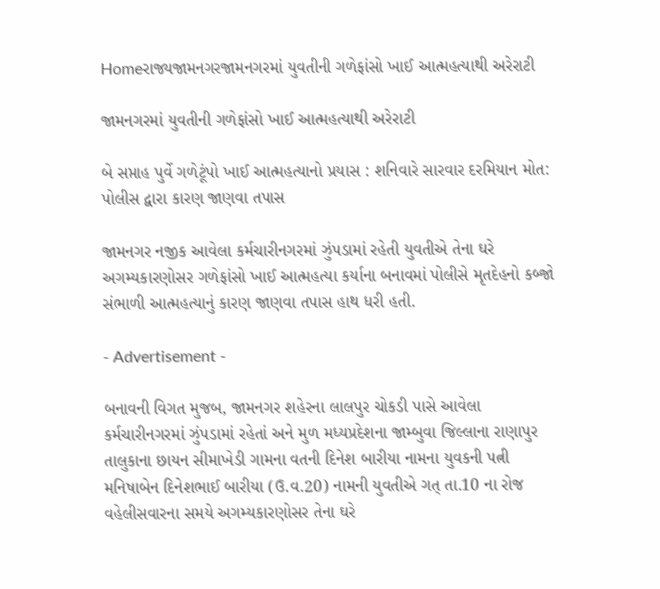Homeરાજ્યજામનગરજામનગરમાં યુવતીની ગળેફાંસો ખાઈ આત્મહત્યાથી અરેરાટી

જામનગરમાં યુવતીની ગળેફાંસો ખાઈ આત્મહત્યાથી અરેરાટી

બે સપ્તાહ પુર્વે ગળેટૂંપો ખાઈ આત્મહત્યાનો પ્રયાસ : શનિવારે સારવાર દરમિયાન મોત: પોલીસ દ્વારા કારણ જાણવા તપાસ

જામનગર નજીક આવેલા કર્મચારીનગરમાં ઝુંપડામાં રહેતી યુવતીએ તેના ઘરે અગમ્યકારણોસર ગળેફાંસો ખાઈ આત્મહત્યા કર્યાના બનાવમાં પોલીસે મૃતદેહનો કબ્જો સંભાળી આત્મહત્યાનું કારણ જાણવા તપાસ હાથ ધરી હતી.

- Advertisement -

બનાવની વિગત મુજબ, જામનગર શહેરના લાલપુર ચોકડી પાસે આવેલા કર્મચારીનગરમાં ઝુંપડામાં રહેતાં અને મુળ મધ્યપ્રદેશના જામ્બુવા જિલ્લાના રાણાપુર તાલુકાના છાયન સીમાખેડી ગામના વતની દિનેશ બારીયા નામના યુવકની પત્ની મનિષાબેન દિનેશભાઈ બારીયા (ઉ.વ.20) નામની યુવતીએ ગત્ તા.10 ના રોજ વહેલીસવારના સમયે અગમ્યકારણોસર તેના ઘરે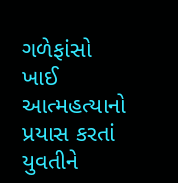ગળેફાંસો ખાઈ આત્મહત્યાનો પ્રયાસ કરતાં યુવતીને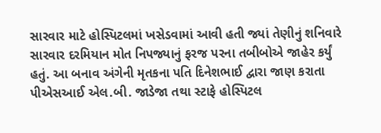સારવાર માટે હોસ્પિટલમાં ખસેડવામાં આવી હતી જ્યાં તેણીનું શનિવારે સારવાર દરમિયાન મોત નિપજ્યાનું ફરજ પરના તબીબોએ જાહેર કર્યું હતું. આ બનાવ અંગેની મૃતકના પતિ દિનેશભાઈ દ્વારા જાણ કરાતા પીએસઆઈ એલ.બી. જાડેજા તથા સ્ટાફે હોસ્પિટલ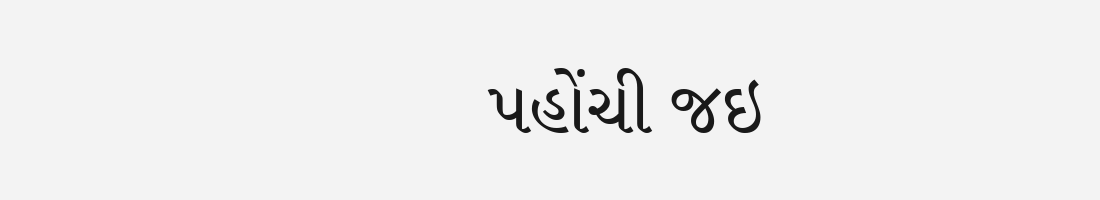પહોંચી જઇ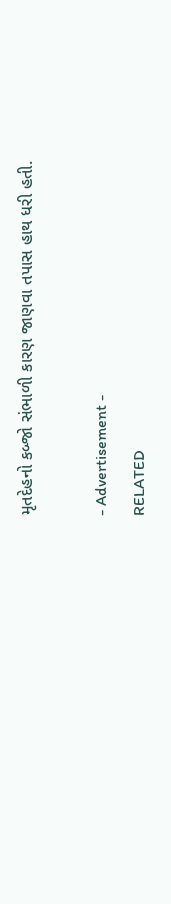મૃતદેહનો કબ્જો સંભાળી કારણ જાણવા તપાસ હાથ ધરી હતી.

- Advertisement -
RELATED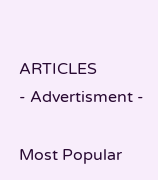ARTICLES
- Advertisment -

Most Popular